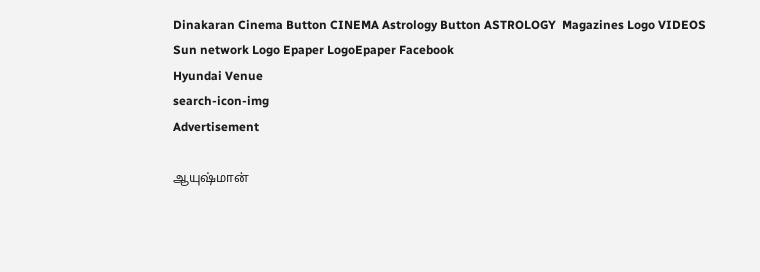Dinakaran Cinema Button CINEMA Astrology Button ASTROLOGY  Magazines Logo VIDEOS Sun network Logo Epaper LogoEpaper Facebook
Hyundai Venue
search-icon-img
Advertisement

ஆயுஷ்மான்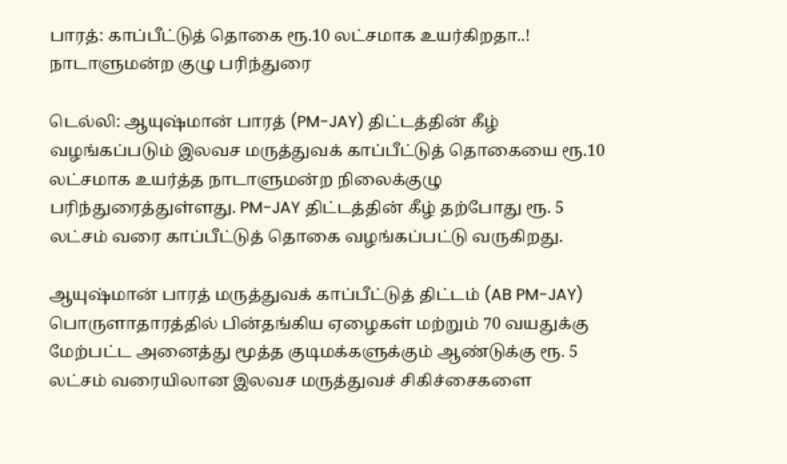பாரத்: காப்பீட்டுத் தொகை ரூ.10 லட்சமாக உயர்கிறதா..! நாடாளுமன்ற குழு பரிந்துரை

டெல்லி: ஆயுஷ்மான் பாரத் (PM-JAY) திட்டத்தின் கீழ் வழங்கப்படும் இலவச மருத்துவக் காப்பீட்டுத் தொகையை ரூ.10 லட்சமாக உயர்த்த நாடாளுமன்ற நிலைக்குழு பரிந்துரைத்துள்ளது. PM-JAY திட்டத்தின் கீழ் தற்போது ரூ. 5 லட்சம் வரை காப்பீட்டுத் தொகை வழங்கப்பட்டு வருகிறது.

ஆயுஷ்மான் பாரத் மருத்துவக் காப்பீட்டுத் திட்டம் (AB PM-JAY) பொருளாதாரத்தில் பின்தங்கிய ஏழைகள் மற்றும் 70 வயதுக்கு மேற்பட்ட அனைத்து மூத்த குடிமக்களுக்கும் ஆண்டுக்கு ரூ. 5 லட்சம் வரையிலான இலவச மருத்துவச் சிகிச்சைகளை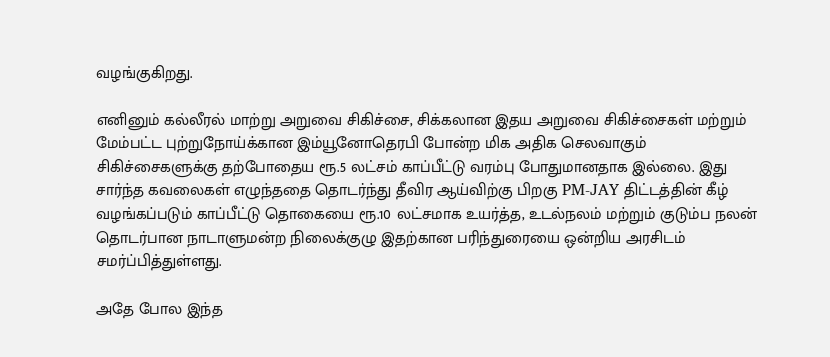வழங்குகிறது.

எனினும் கல்லீரல் மாற்று அறுவை சிகிச்சை, சிக்கலான இதய அறுவை சிகிச்சைகள் மற்றும் மேம்பட்ட புற்றுநோய்க்கான இம்யூனோதெரபி போன்ற மிக அதிக செலவாகும் சிகிச்சைகளுக்கு தற்போதைய ரூ.5 லட்சம் காப்பீட்டு வரம்பு போதுமானதாக இல்லை. இது சார்ந்த கவலைகள் எழுந்ததை தொடர்ந்து தீவிர ஆய்விற்கு பிறகு PM-JAY திட்டத்தின் கீழ் வழங்கப்படும் காப்பீட்டு தொகையை ரூ.10 லட்சமாக உயர்த்த, உடல்நலம் மற்றும் குடும்ப நலன் தொடர்பான நாடாளுமன்ற நிலைக்குழு இதற்கான பரிந்துரையை ஒன்றிய அரசிடம் சமர்ப்பித்துள்ளது.

அதே போல இந்த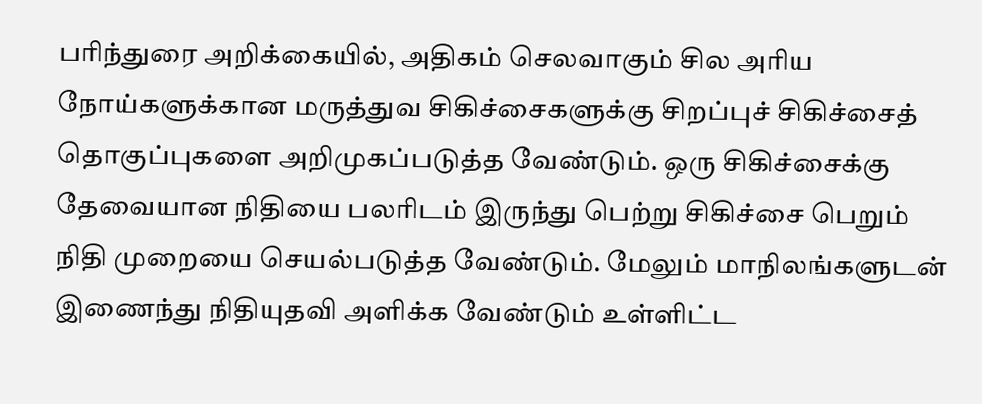பரிந்துரை அறிக்கையில், அதிகம் செலவாகும் சில அரிய நோய்களுக்கான மருத்துவ சிகிச்சைகளுக்கு சிறப்புச் சிகிச்சைத் தொகுப்புகளை அறிமுகப்படுத்த வேண்டும். ஒரு சிகிச்சைக்கு தேவையான நிதியை பலரிடம் இருந்து பெற்று சிகிச்சை பெறும் நிதி முறையை செயல்படுத்த வேண்டும். மேலும் மாநிலங்களுடன் இணைந்து நிதியுதவி அளிக்க வேண்டும் உள்ளிட்ட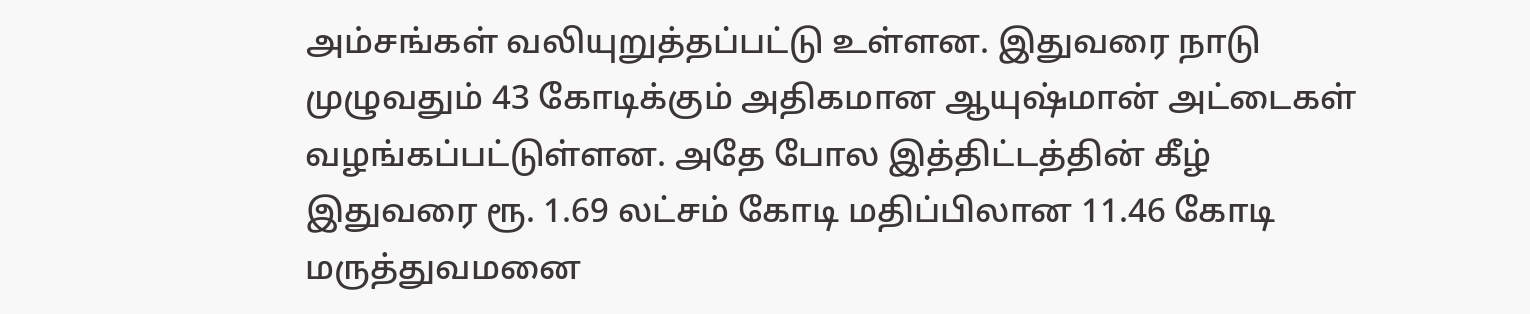அம்சங்கள் வலியுறுத்தப்பட்டு உள்ளன. இதுவரை நாடு முழுவதும் 43 கோடிக்கும் அதிகமான ஆயுஷ்மான் அட்டைகள் வழங்கப்பட்டுள்ளன. அதே போல இத்திட்டத்தின் கீழ் இதுவரை ரூ. 1.69 லட்சம் கோடி மதிப்பிலான 11.46 கோடி மருத்துவமனை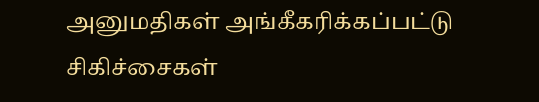அனுமதிகள் அங்கீகரிக்கப்பட்டு சிகிச்சைகள்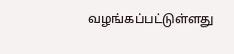வழங்கப்பட்டுள்ளது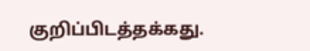குறிப்பிடத்தக்கது.